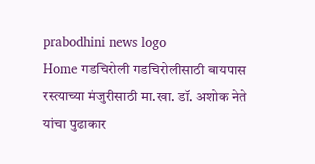prabodhini news logo
Home गडचिरोली गडचिरोलीसाठी बायपास रस्त्याच्या मंजुरीसाठी मा.खा. डॉ. अशोक नेते यांचा पुढाकार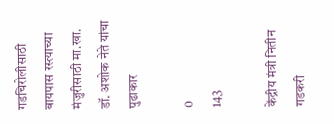गडचिरोलीसाठी बायपास रस्त्याच्या मंजुरीसाठी मा.खा. डॉ. अशोक नेते यांचा पुढाकार

0
143

केंद्रीय मंत्री नितीन गडकरी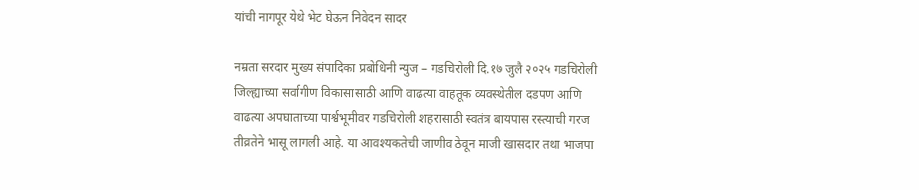यांची नागपूर येथे भेट घेऊन निवेदन सादर

नम्रता सरदार मुख्य संपादिका प्रबोधिनी न्युज – गडचिरोली दि.१७ जुलै २०२५ गडचिरोली जिल्ह्याच्या सर्वागीण विकासासाठी आणि वाढत्या वाहतूक व्यवस्थेतील दडपण आणि वाढत्या अपघाताच्या पार्श्वभूमीवर गडचिरोली शहरासाठी स्वतंत्र बायपास रस्त्याची गरज तीव्रतेने भासू लागली आहे. या आवश्यकतेची जाणीव ठेवून माजी खासदार तथा भाजपा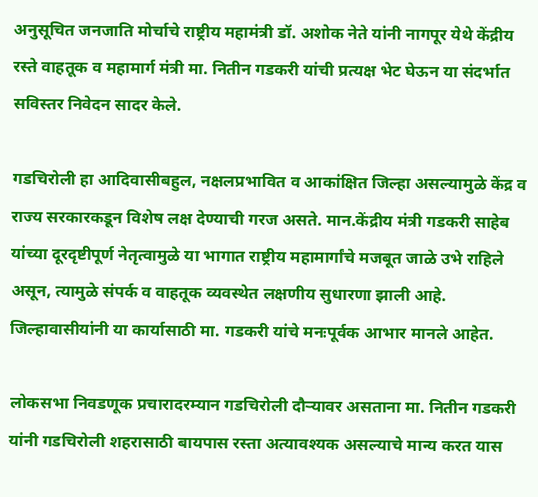अनुसूचित जनजाति मोर्चाचे राष्ट्रीय महामंत्री डॉ. अशोक नेते यांनी नागपूर येथे केंद्रीय रस्ते वाहतूक व महामार्ग मंत्री मा. नितीन गडकरी यांची प्रत्यक्ष भेट घेऊन या संदर्भात सविस्तर निवेदन सादर केले.

गडचिरोली हा आदिवासीबहुल, नक्षलप्रभावित व आकांक्षित जिल्हा असल्यामुळे केंद्र व राज्य सरकारकडून विशेष लक्ष देण्याची गरज असते. मान.केंद्रीय मंत्री गडकरी साहेब यांच्या दूरदृष्टीपूर्ण नेतृत्वामुळे या भागात राष्ट्रीय महामार्गांचे मजबूत जाळे उभे राहिले असून, त्यामुळे संपर्क व वाहतूक व्यवस्थेत लक्षणीय सुधारणा झाली आहे. जिल्हावासीयांनी या कार्यासाठी मा. गडकरी यांचे मनःपूर्वक आभार मानले आहेत.

लोकसभा निवडणूक प्रचारादरम्यान गडचिरोली दौऱ्यावर असताना मा. नितीन गडकरी यांनी गडचिरोली शहरासाठी बायपास रस्ता अत्यावश्यक असल्याचे मान्य करत यास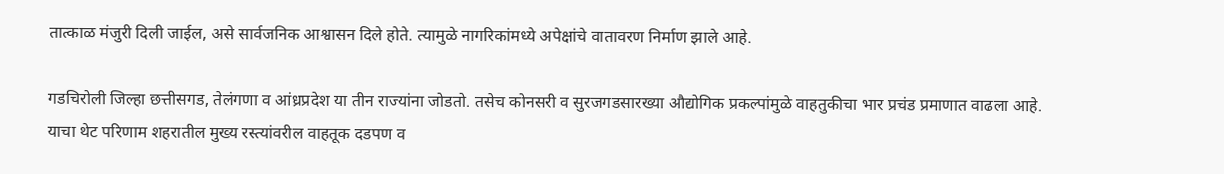तात्काळ मंजुरी दिली जाईल, असे सार्वजनिक आश्वासन दिले होते. त्यामुळे नागरिकांमध्ये अपेक्षांचे वातावरण निर्माण झाले आहे.

गडचिरोली जिल्हा छत्तीसगड, तेलंगणा व आंध्रप्रदेश या तीन राज्यांना जोडतो. तसेच कोनसरी व सुरजगडसारख्या औद्योगिक प्रकल्पांमुळे वाहतुकीचा भार प्रचंड प्रमाणात वाढला आहे. याचा थेट परिणाम शहरातील मुख्य रस्त्यांवरील वाहतूक दडपण व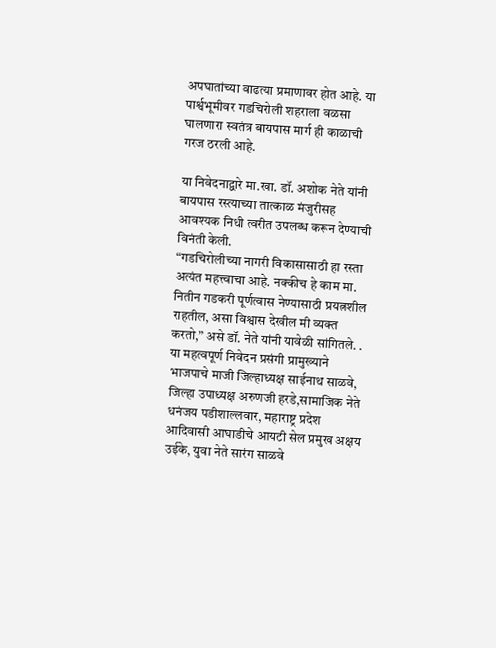अपघातांच्या वाढत्या प्रमाणावर होत आहे. या पार्श्वभूमीवर गडचिरोली शहराला वळसा घालणारा स्वतंत्र बायपास मार्ग ही काळाची गरज ठरली आहे.

या निवेदनाद्वारे मा.खा. डॉ. अशोक नेते यांनी बायपास रस्त्याच्या तात्काळ मंजुरीसह आवश्यक निधी त्वरीत उपलब्ध करून देण्याची विनंती केली.
“गडचिरोलीच्या नागरी विकासासाठी हा रस्ता अत्यंत महत्त्वाचा आहे. नक्कीच हे काम मा. नितीन गडकरी पूर्णत्वास नेण्यासाठी प्रयत्नशील राहतील, असा विश्वास देखील मी व्यक्त करतो,” असे डॉ. नेते यांनी यावेळी सांगितले. . या महत्वपूर्ण निवेदन प्रसंगी प्रामुख्याने भाजपाचे माजी जिल्हाध्यक्ष साईनाथ साळवे, जिल्हा उपाध्यक्ष अरुणजी हरडे,सामाजिक नेते धनंजय पडीशाल्लवार, महाराष्ट्र प्रदेश आदिवासी आघाडीचे आयटी सेल प्रमुख अक्षय उईके, युवा नेते सारंग साळवे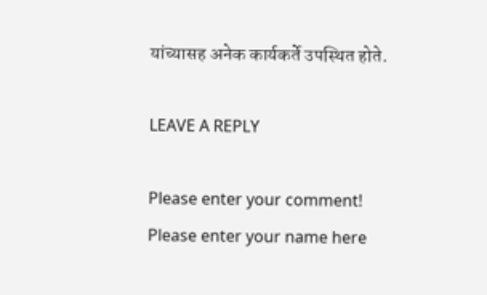यांच्यासह अनेक कार्यकर्ते उपस्थित होते.

LEAVE A REPLY

Please enter your comment!
Please enter your name here